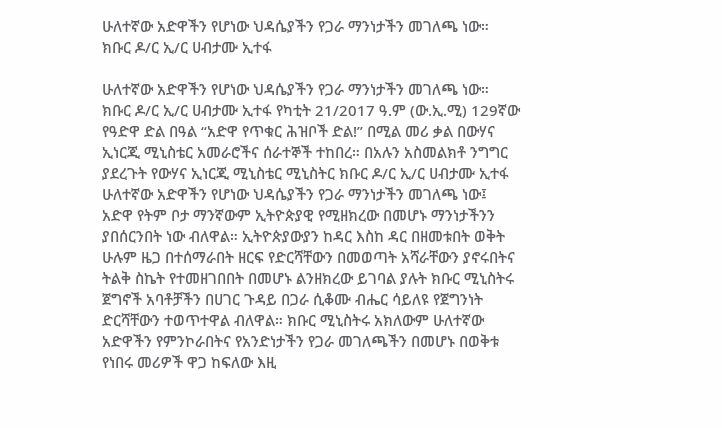ሁለተኛው አድዋችን የሆነው ህዳሴያችን የጋራ ማንነታችን መገለጫ ነው። ክቡር ዶ/ር ኢ/ር ሀብታሙ ኢተፋ

ሁለተኛው አድዋችን የሆነው ህዳሴያችን የጋራ ማንነታችን መገለጫ ነው። ክቡር ዶ/ር ኢ/ር ሀብታሙ ኢተፋ የካቲት 21/2017 ዓ.ም (ው.ኢ.ሚ) 129ኛው የዓድዋ ድል በዓል “አድዋ የጥቁር ሕዝቦች ድል!” በሚል መሪ ቃል በውሃና ኢነርጂ ሚኒስቴር አመራሮችና ሰራተኞች ተከበረ። በአሉን አስመልክቶ ንግግር ያደረጉት የውሃና ኢነርጂ ሚኒስቴር ሚኒስትር ክቡር ዶ/ር ኢ/ር ሀብታሙ ኢተፋ ሁለተኛው አድዋችን የሆነው ህዳሴያችን የጋራ ማንነታችን መገለጫ ነው፤ አድዋ የትም ቦታ ማንኛውም ኢትዮጵያዊ የሚዘክረው በመሆኑ ማንነታችንን ያበሰርንበት ነው ብለዋል። ኢትዮጵያውያን ከዳር እስከ ዳር በዘመቱበት ወቅት ሁሉም ዜጋ በተሰማራበት ዘርፍ የድርሻቸውን በመወጣት አሻራቸውን ያኖሩበትና ትልቅ ስኬት የተመዘገበበት በመሆኑ ልንዘክረው ይገባል ያሉት ክቡር ሚኒስትሩ ጀግኖች አባቶቻችን በሀገር ጉዳይ በጋራ ሲቆሙ ብሔር ሳይለዩ የጀግንነት ድርሻቸውን ተወጥተዋል ብለዋል። ክቡር ሚኒስትሩ አክለውም ሁለተኛው አድዋችን የምንኮራበትና የአንድነታችን የጋራ መገለጫችን በመሆኑ በወቅቱ የነበሩ መሪዎች ዋጋ ከፍለው እዚ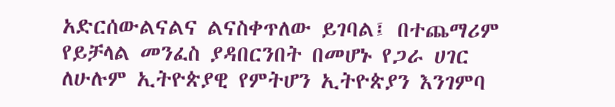አድርሰውልናልና ልናስቀጥለው ይገባል፤ በተጨማሪም የይቻላል መንፈስ ያዳበርንበት በመሆኑ የጋራ ሀገር ለሁሉም ኢትዮጵያዊ የምትሆን ኢትዮጵያን እንገምባ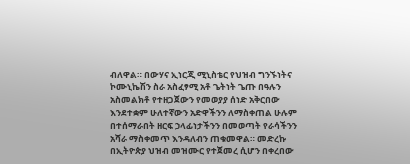ብለዋል። በውሃና ኢነርጂ ሚኒስቴር የህዝብ ግንኙነትና ኮሙኒኬሽን ስራ አስፈፃሚ አቶ ጌትነት ጌጡ በዓሉን አስመልክቶ የተዘጋጀውን የመወያያ ሰነድ አቅርበው እንደተቋም ሁለተኛውን አድዋችንን ለማስቀጠል ሁሉም በተሰማራበት ዘርፍ ኃላፊነታችንን በመወጣት የራሳችንን አሻራ ማስቀመጥ እንዳለብን ጠቁመዋል። መድረኩ በኢትዮጵያ ህዝብ መዝሙር የተጀመረ ሲሆን በቀረበው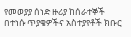የመወያያ ሰነድ ዙሪያ ከሰራተኞች በተነሱ ጥያቄዎችና አስተያየቶች ክቡር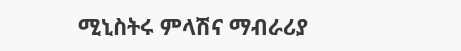ሚኒስትሩ ምላሽና ማብራሪያ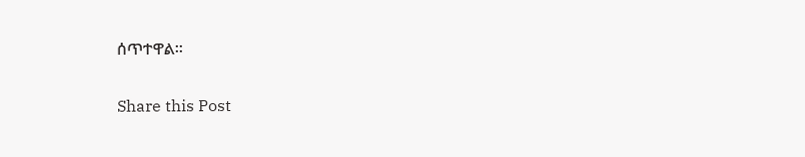ሰጥተዋል።

Share this Post